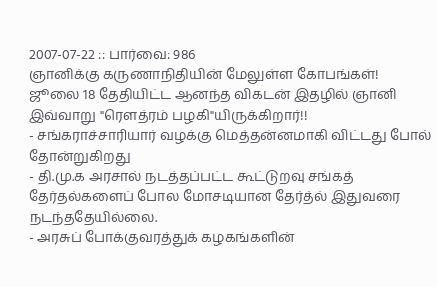2007-07-22 :: பார்வை: 986
ஞானிக்கு கருணாநிதியின் மேலுள்ள கோபங்கள்!
ஜூலை 18 தேதியிட்ட ஆனந்த விகடன் இதழில் ஞானி இவ்வாறு "ரௌத்ரம் பழகி"யிருக்கிறார்!!
- சங்கராச்சாரியார் வழக்கு மெத்தன்னமாகி விட்டது போல் தோன்றுகிறது
- தி.மு.க அரசால் நடத்தப்பட்ட கூட்டுறவு சங்கத் தேர்தல்களைப் போல மோசடியான தேர்த்ல் இதுவரை நடந்ததேயில்லை.
- அரசுப் போக்குவரத்துக் கழகங்களின்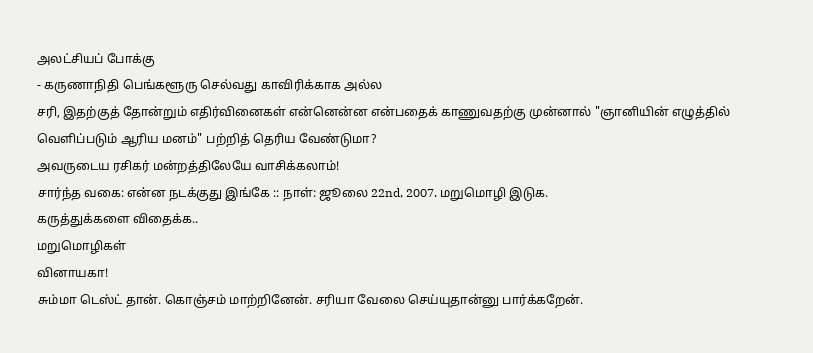அலட்சியப் போக்கு
- கருணாநிதி பெங்களூரு செல்வது காவிரிக்காக அல்ல
சரி, இதற்குத் தோன்றும் எதிர்வினைகள் என்னென்ன என்பதைக் காணுவதற்கு முன்னால் "ஞானியின் எழுத்தில் வெளிப்படும் ஆரிய மனம்" பற்றித் தெரிய வேண்டுமா?
அவருடைய ரசிகர் மன்றத்திலேயே வாசிக்கலாம்!
சார்ந்த வகை: என்ன நடக்குது இங்கே :: நாள்: ஜூலை 22nd, 2007. மறுமொழி இடுக.
கருத்துக்களை விதைக்க..
மறுமொழிகள்
வினாயகா!
சும்மா டெஸ்ட் தான். கொஞ்சம் மாற்றினேன். சரியா வேலை செய்யுதான்னு பார்க்கறேன்.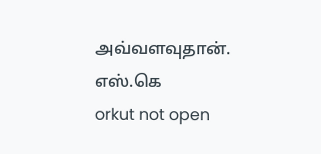அவ்வளவுதான்.
எஸ்.கெ
orkut not open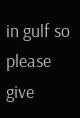in gulf so please give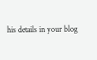his details in your blog